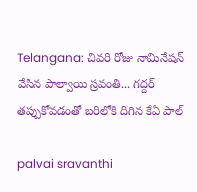Telangana: చివ‌రి రోజు నామినేష‌న్ వేసిన పాల్వాయి స్ర‌వంతి... గ‌ద్ద‌ర్ త‌ప్పుకోవ‌డంతో బ‌రిలోకి దిగిన కేఏ పాల్‌

palvai sravanthi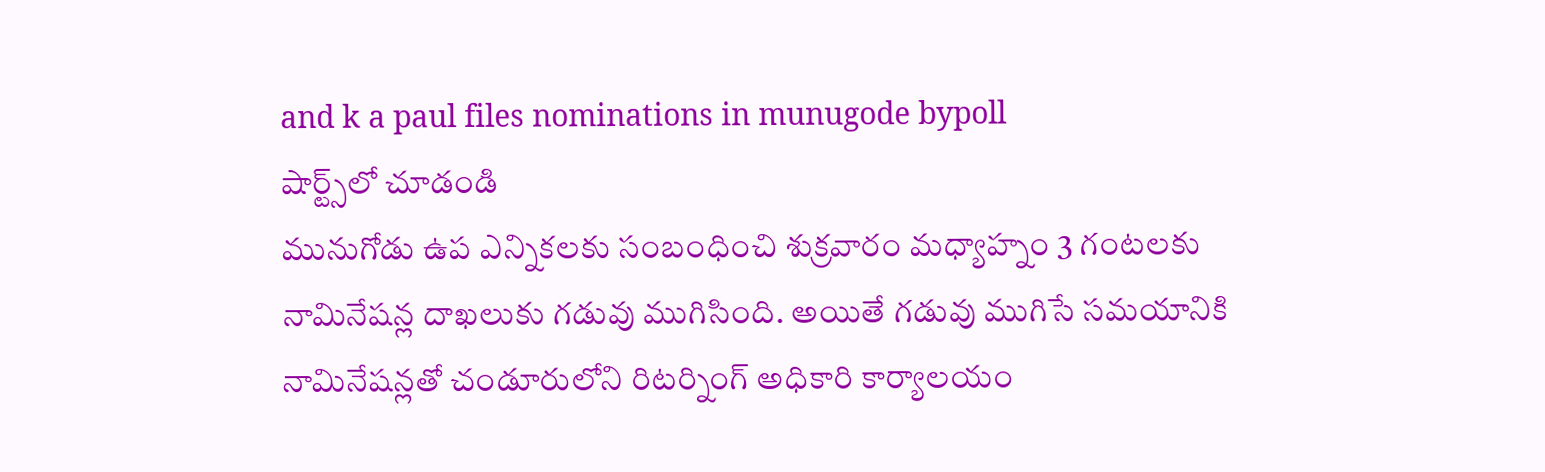and k a paul files nominations in munugode bypoll
షార్ట్స్‌లో చూడండి
మునుగోడు ఉప ఎన్నిక‌ల‌కు సంబంధించి శుక్ర‌వారం మ‌ధ్యాహ్నం 3 గంట‌ల‌కు నామినేష‌న్ల దాఖ‌లుకు గ‌డువు ముగిసింది. అయితే గ‌డువు ముగిసే స‌మ‌యానికి నామినేష‌న్ల‌తో చండూరులోని రిట‌ర్నింగ్ అధికారి కార్యాల‌యం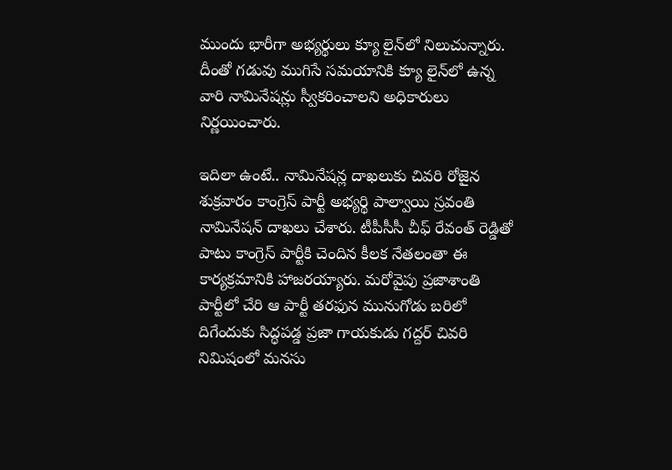ముందు భారీగా అభ్య‌ర్థులు క్యూ లైన్‌లో నిలుచున్నారు. దీంతో గ‌డువు ముగిసే స‌మ‌యానికి క్యూ లైన్‌లో ఉన్న వారి నామినేష‌న్లు స్వీక‌రించాల‌ని అధికారులు నిర్ణ‌యించారు.

ఇదిలా ఉంటే.. నామినేష‌న్ల దాఖ‌లుకు చివ‌రి రోజైన శుక్ర‌వారం కాంగ్రెస్ పార్టీ అభ్య‌ర్థి పాల్వాయి స్ర‌వంతి నామినేష‌న్ దాఖ‌లు చేశారు. టీపీసీసీ చీఫ్ రేవంత్ రెడ్డితో పాటు కాంగ్రెస్ పార్టీకి చెందిన కీల‌క నేత‌లంతా ఈ కార్య‌క్ర‌మానికి హాజ‌ర‌య్యారు. మ‌రోవైపు ప్ర‌జాశాంతి పార్టీలో చేరి ఆ పార్టీ త‌ర‌ఫున మునుగోడు బ‌రిలో దిగేందుకు సిద్ధ‌ప‌డ్డ ప్ర‌జా గాయ‌కుడు గ‌ద్ద‌ర్ చివ‌రి నిమిషంలో మ‌న‌సు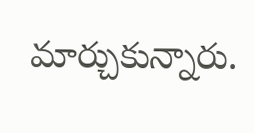మార్చుకున్నారు.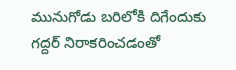మునుగోడు బ‌రిలోకి దిగేందుకు గ‌ద్ద‌ర్ నిరాక‌రించ‌డంతో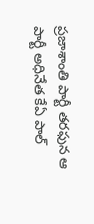ప్ర‌జాశాంతి పార్టీ త‌ర‌ఫున ఆ పార్టీ అధినేత కేఏ పాల్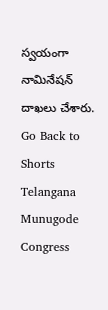స్వ‌యంగా నామినేష‌న్ దాఖ‌లు చేశారు.
Go Back to Shorts
Telangana
Munugode
Congress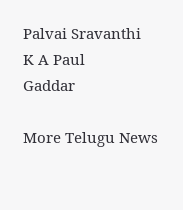Palvai Sravanthi
K A Paul
Gaddar

More Telugu News